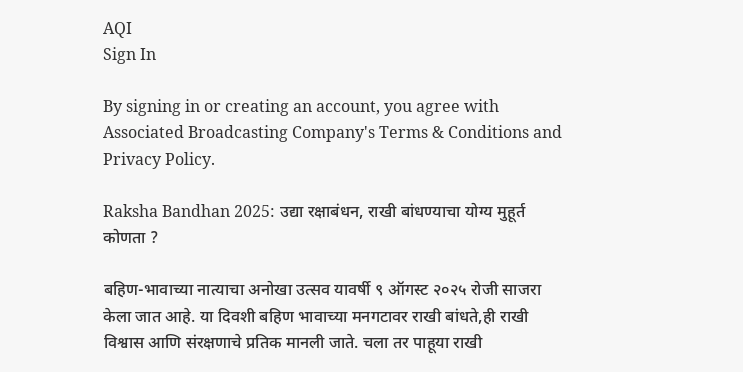AQI
Sign In

By signing in or creating an account, you agree with Associated Broadcasting Company's Terms & Conditions and Privacy Policy.

Raksha Bandhan 2025: उद्या रक्षाबंधन, राखी बांधण्याचा योग्य मुहूर्त कोणता ?

बहिण-भावाच्या नात्याचा अनोखा उत्सव यावर्षी ९ ऑगस्ट २०२५ रोजी साजरा केला जात आहे. या दिवशी बहिण भावाच्या मनगटावर राखी बांधते,ही राखी विश्वास आणि संरक्षणाचे प्रतिक मानली जाते. चला तर पाहूया राखी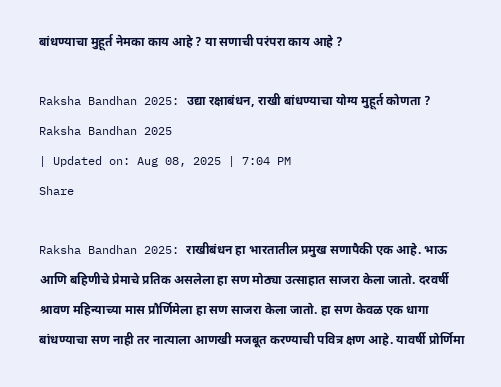बांधण्याचा मुहूर्त नेमका काय आहे ? या सणाची परंपरा काय आहे ?

Raksha Bandhan 2025: उद्या रक्षाबंधन, राखी बांधण्याचा योग्य मुहूर्त कोणता ?
Raksha Bandhan 2025
| Updated on: Aug 08, 2025 | 7:04 PM
Share

Raksha Bandhan 2025: राखीबंधन हा भारतातील प्रमुख सणापैकी एक आहे. भाऊ आणि बहिणीचे प्रेमाचे प्रतिक असलेला हा सण मोठ्या उत्साहात साजरा केला जातो. दरवर्षी श्रावण महिन्याच्या मास प्रौर्णिमेला हा सण साजरा केला जातो. हा सण केवळ एक धागा बांधण्याचा सण नाही तर नात्याला आणखी मजबूत करण्याची पवित्र क्षण आहे. यावर्षी प्रोर्णिमा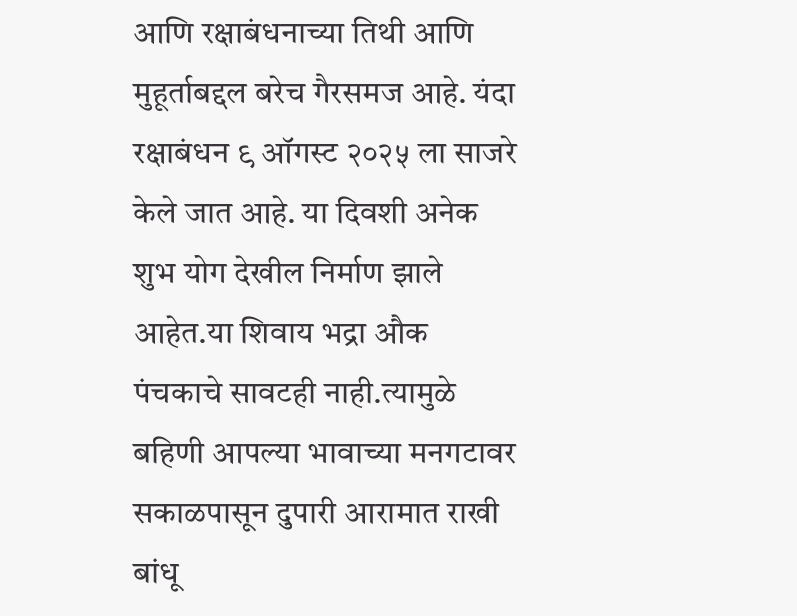आणि रक्षाबंधनाच्या तिथी आणि मुहूर्ताबद्दल बरेच गैरसमज आहे. यंदा रक्षाबंधन ९ ऑगस्ट २०२५ ला साजरे केले जात आहे. या दिवशी अनेक शुभ योग देखील निर्माण झाले आहेत.या शिवाय भद्रा औक पंचकाचे सावटही नाही.त्यामुळे बहिणी आपल्या भावाच्या मनगटावर सकाळपासून दुपारी आरामात राखी बांधू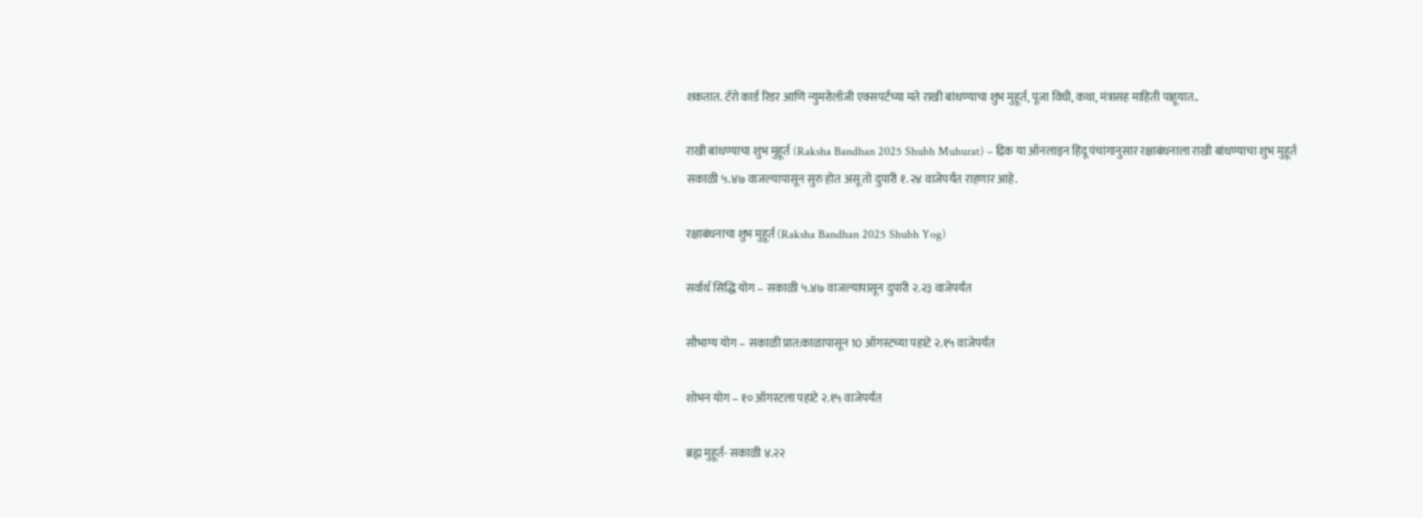शकतात. टॅरो कार्ड रिडर आणि न्युमरोलॉजी एक्सपर्टच्या मते राखी बांधण्याचा शुभ मुहूर्त, पूजा विधी, कथा, मंत्रासह माहिती पाहूयात..

राखी बांधण्याचा शुभ मुहूर्त (Raksha Bandhan 2025 Shubh Muhurat) – द्रिक या ऑनलाइन हिंदू पंचांगानुसार रक्षाबंधनाला राखी बांधण्याचा शुभ मुहूर्त सकाळी ५.४७ वाजल्यापासून सुरु होत असू तो दुपारी १.२४ वाजेपर्यंत राहणार आहे.

रक्षाबंधनाचा शुभ मुहूर्त (Raksha Bandhan 2025 Shubh Yog)

सर्वार्थ सिद्धि योग – सकाळी ५.४७ वाजल्यापासून दुपारी २.२३ वाजेपर्यंत

सौभाग्य योग – सकाळी प्रात:काळापासून 10 ऑगस्टच्या पहाटे २.१५ वाजेपर्यंत

शोभन योग – १० ऑगस्टला पहाटे २.१५ वाजेपर्यंत

ब्रह्म मुहूर्त- सकाळी ४.२२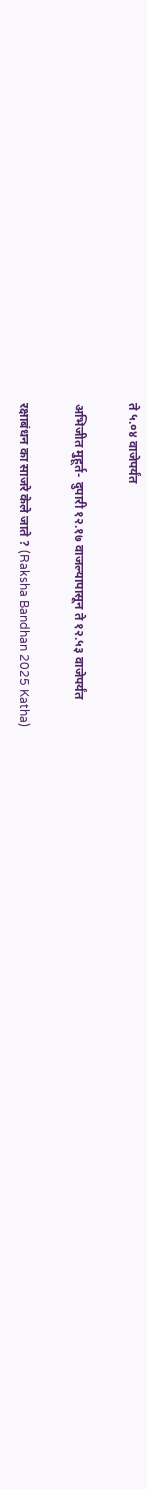ते ५.०४ वाजेपर्यंत

अभिजीत मुहूर्त- दुपारी १२.१७ वाजल्यापासून ते १२.५३ वाजेपर्यंत

रक्षाबंधन का साजरे केले जाते ? (Raksha Bandhan 2025 Katha)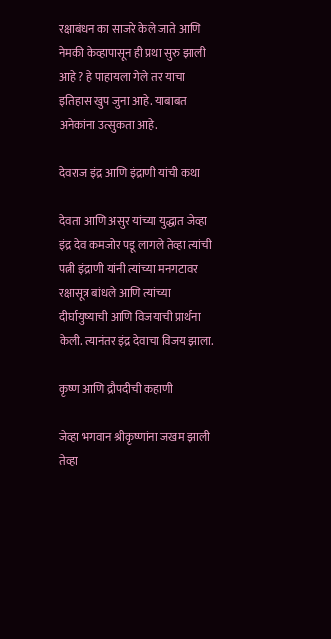रक्षाबंधन का साजरे केले जाते आणि नेमकी केव्हापासून ही प्रथा सुरु झाली आहे ? हे पाहायला गेले तर याचा इतिहास खुप जुना आहे. याबाबत अनेकांना उत्सुकता आहे.

देवराज इंद्र आणि इंद्राणी यांची कथा

देवता आणि असुर यांच्या युद्धात जेव्हा इंद्र देव कमजोर पडू लागले तेव्हा त्यांची पत्नी इंद्राणी यांनी त्यांच्या मनगटावर रक्षासूत्र बांधले आणि त्यांच्या दीर्घायुष्याची आणि विजयाची प्रार्थना केली. त्यानंतर इंद्र देवाचा विजय झाला.

कृष्ण आणि द्रौपदीची कहाणी

जेव्हा भगवान श्रीकृष्णांना जखम झाली तेव्हा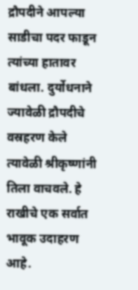द्रौपदीने आपल्या साडीचा पदर फाडून त्यांच्या हातावर बांधला. दुर्योधनाने ज्यावेळी द्रौपदीचे वस्रहरण केले त्यावेळी श्रीकृष्णांनी तिला वाचवले. हे राखीचे एक सर्वात भावूक उदाहरण आहे.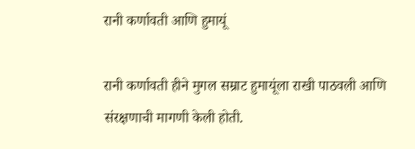रानी कर्णावती आणि हुमायूं

रानी कर्णावती हीने मुगल सम्राट हुमायूंला राखी पाठवली आणि संरक्षणाची मागणी केली होती.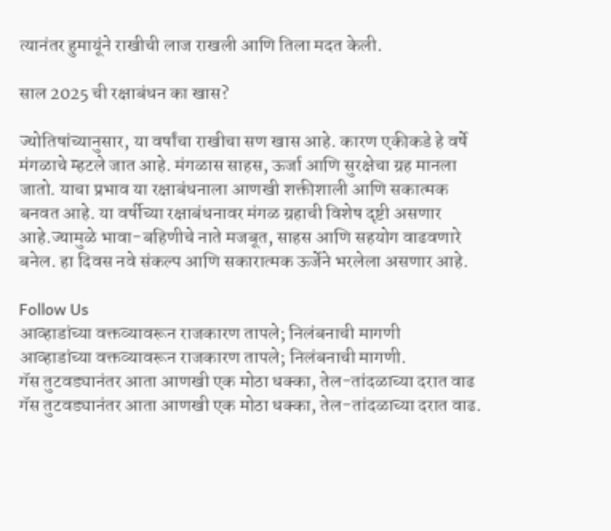त्यानंतर हुमायूंने राखीची लाज राखली आणि तिला मदत केली.

साल 2025 ची रक्षाबंधन का खास?

ज्योतिषांच्यानुसार, या वर्षांचा राखीचा सण खास आहे. कारण एकीकडे हे वर्षे मंगळाचे म्हटले जात आहे. मंगळास साहस, ऊर्जा आणि सुरक्षेचा ग्रह मानला जातो. याचा प्रभाव या रक्षाबंधनाला आणखी शक्तीशाली आणि सकात्मक बनवत आहे. या वर्षीच्या रक्षाबंधनावर मंगळ ग्रहाची विशेष दृष्टी असणार आहे.ज्यामुळे भावा-बहिणीचे नाते मजबूत, साहस आणि सहयोग वाढवणारे बनेल. हा दिवस नवे संकल्प आणि सकारात्मक ऊर्जेने भरलेला असणार आहे.

Follow Us
आव्हाडांच्या वक्तव्यावरून राजकारण तापले; निलंबनाची मागणी
आव्हाडांच्या वक्तव्यावरून राजकारण तापले; निलंबनाची मागणी.
गॅस तुटवड्यानंतर आता आणखी एक मोठा धक्का, तेल-तांदळाच्या दरात वाढ
गॅस तुटवड्यानंतर आता आणखी एक मोठा धक्का, तेल-तांदळाच्या दरात वाढ.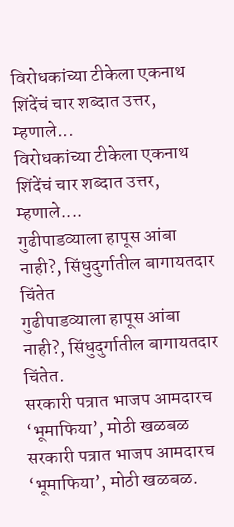विरोधकांच्या टीकेला एकनाथ शिंदेंचं चार शब्दात उत्तर, म्हणाले...
विरोधकांच्या टीकेला एकनाथ शिंदेंचं चार शब्दात उत्तर, म्हणाले....
गुढीपाडव्याला हापूस आंबा नाही?, सिंधुदुर्गातील बागायतदार चिंतेत
गुढीपाडव्याला हापूस आंबा नाही?, सिंधुदुर्गातील बागायतदार चिंतेत.
सरकारी पत्रात भाजप आमदारच ‘भूमाफिया’, मोठी खळबळ
सरकारी पत्रात भाजप आमदारच ‘भूमाफिया’, मोठी खळबळ.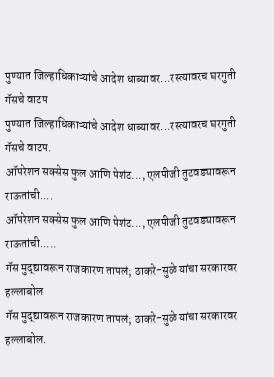पुण्यात जिल्हाधिकाऱ्यांचे आदेश धाब्यावर...रस्त्यावरच घरगुती गॅसचे वाटप
पुण्यात जिल्हाधिकाऱ्यांचे आदेश धाब्यावर...रस्त्यावरच घरगुती गॅसचे वाटप.
ऑपरेशन सक्सेस फुल आणि पेशंट..., एलपीजी तुटवड्यावरून राऊतांची....
ऑपरेशन सक्सेस फुल आणि पेशंट..., एलपीजी तुटवड्यावरून राऊतांची.....
गॅस मुद्द्यावरून राजकारण तापलं; ठाकरे-सुळे यांचा सरकारवर हल्लाबोल
गॅस मुद्द्यावरून राजकारण तापलं; ठाकरे-सुळे यांचा सरकारवर हल्लाबोल.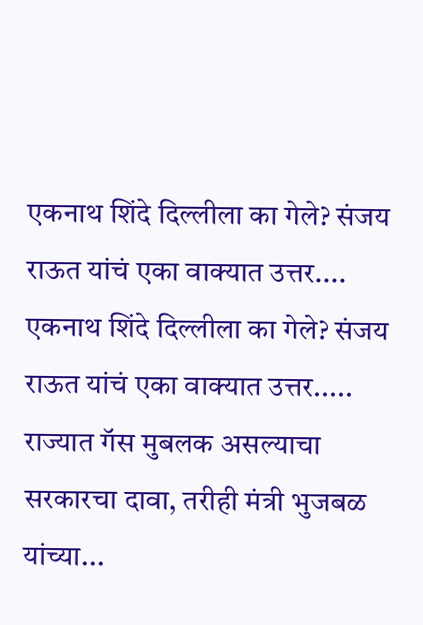एकनाथ शिंदे दिल्लीला का गेले? संजय राऊत यांचं एका वाक्यात उत्तर....
एकनाथ शिंदे दिल्लीला का गेले? संजय राऊत यांचं एका वाक्यात उत्तर.....
राज्यात गॅस मुबलक असल्याचा सरकारचा दावा, तरीही मंत्री भुजबळ यांच्या...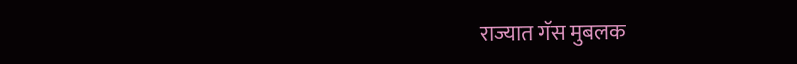राज्यात गॅस मुबलक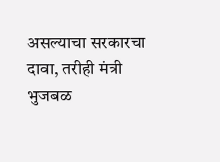असल्याचा सरकारचा दावा, तरीही मंत्री भुजबळ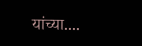यांच्या....